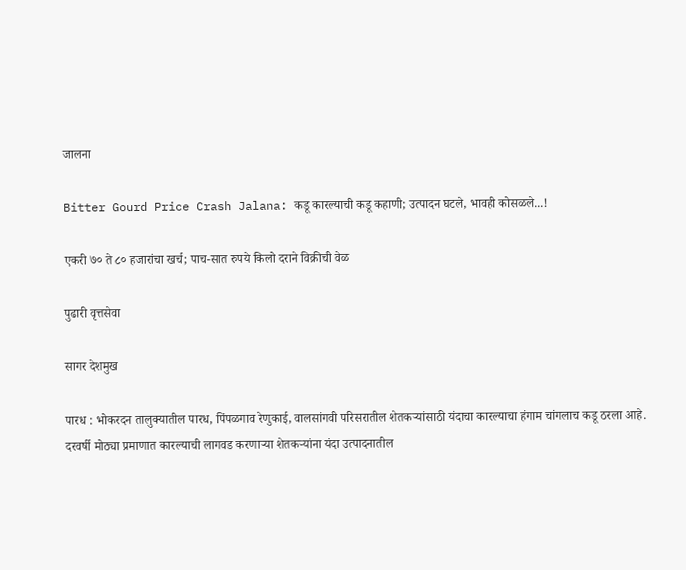जालना

Bitter Gourd Price Crash Jalana: कडू कारल्याची कडू कहाणी; उत्पादन घटले, भावही कोसळले...!

एकरी ७० ते ८० हजारांचा खर्च; पाच-सात रुपये किलो दराने विक्रीची वेळ

पुढारी वृत्तसेवा

सागर देशमुख

पारध : भोकरदन तालुक्यातील पारध, पिंपळगाव रेणुकाई, वालसांगवी परिसरातील शेतकऱ्यांसाठी यंदाचा कारल्याचा हंगाम चांगलाच कडू ठरला आहे. दरवर्षी मोठ्या प्रमाणात कारल्याची लागवड करणाऱ्या शेतकऱ्यांना यंदा उत्पादनातील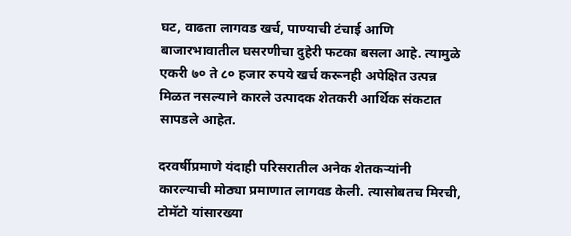घट, वाढता लागवड खर्च, पाण्याची टंचाई आणि बाजारभावातील घसरणीचा दुहेरी फटका बसला आहे. त्यामुळे एकरी ७० ते ८० हजार रुपये खर्च करूनही अपेक्षित उत्पन्न मिळत नसल्याने कारले उत्पादक शेतकरी आर्थिक संकटात सापडले आहेत.

दरवर्षीप्रमाणे यंदाही परिसरातील अनेक शेतकऱ्यांनी कारल्याची मोठ्या प्रमाणात लागवड केली. त्यासोबतच मिरची, टोमॅटो यांसारख्या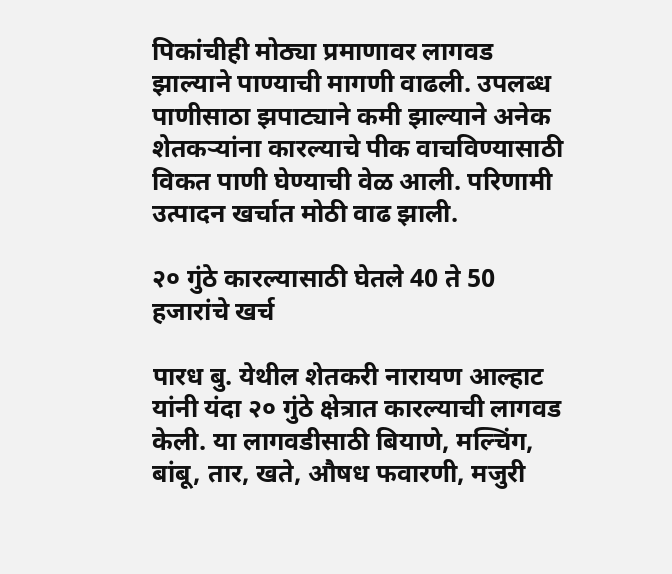पिकांचीही मोठ्या प्रमाणावर लागवड झाल्याने पाण्याची मागणी वाढली. उपलब्ध पाणीसाठा झपाट्याने कमी झाल्याने अनेक शेतकऱ्यांना कारल्याचे पीक वाचविण्यासाठी विकत पाणी घेण्याची वेळ आली. परिणामी उत्पादन खर्चात मोठी वाढ झाली.

२० गुंठे कारल्यासाठी घेतले 40 ते 50 हजारांचे खर्च

पारध बु. येथील शेतकरी नारायण आल्हाट यांनी यंदा २० गुंठे क्षेत्रात कारल्याची लागवड केली. या लागवडीसाठी बियाणे, मल्चिंग, बांबू, तार, खते, औषध फवारणी, मजुरी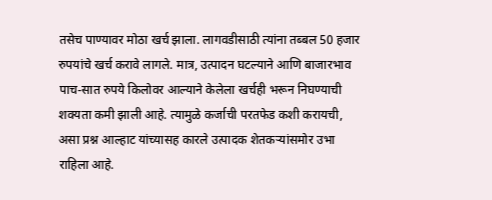तसेच पाण्यावर मोठा खर्च झाला. लागवडीसाठी त्यांना तब्बल 50 हजार रुपयांचे खर्च करावे लागले. मात्र, उत्पादन घटल्याने आणि बाजारभाव पाच-सात रुपये किलोवर आल्याने केलेला खर्चही भरून निघण्याची शक्यता कमी झाली आहे. त्यामुळे कर्जाची परतफेड कशी करायची, असा प्रश्न आल्हाट यांच्यासह कारले उत्पादक शेतकऱ्यांसमोर उभा राहिला आहे.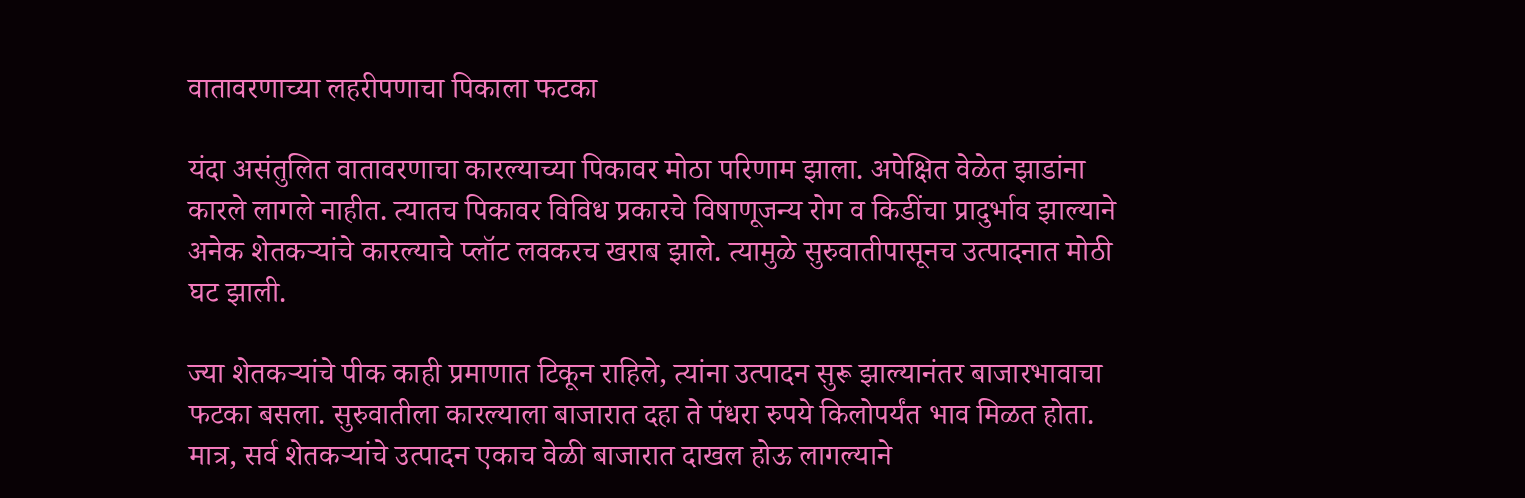वातावरणाच्या लहरीपणाचा पिकाला फटका

यंदा असंतुलित वातावरणाचा कारल्याच्या पिकावर मोठा परिणाम झाला. अपेक्षित वेळेत झाडांना कारले लागले नाहीत. त्यातच पिकावर विविध प्रकारचे विषाणूजन्य रोग व किडींचा प्रादुर्भाव झाल्याने अनेक शेतकऱ्यांचे कारल्याचे प्लॉट लवकरच खराब झाले. त्यामुळे सुरुवातीपासूनच उत्पादनात मोठी घट झाली.

ज्या शेतकऱ्यांचे पीक काही प्रमाणात टिकून राहिले, त्यांना उत्पादन सुरू झाल्यानंतर बाजारभावाचा फटका बसला. सुरुवातीला कारल्याला बाजारात दहा ते पंधरा रुपये किलोपर्यंत भाव मिळत होता. मात्र, सर्व शेतकऱ्यांचे उत्पादन एकाच वेळी बाजारात दाखल होऊ लागल्याने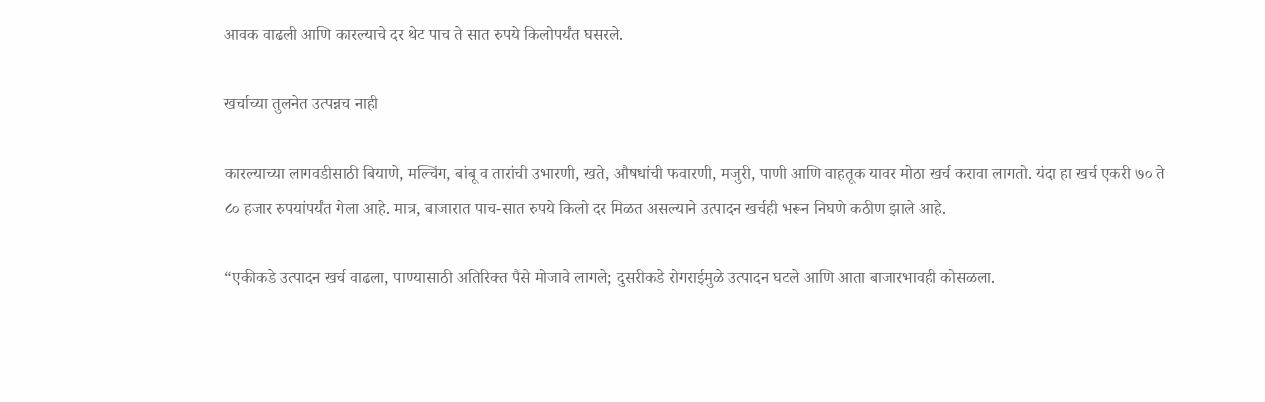आवक वाढली आणि कारल्याचे दर थेट पाच ते सात रुपये किलोपर्यंत घसरले.

खर्चाच्या तुलनेत उत्पन्नच नाही

कारल्याच्या लागवडीसाठी बियाणे, मल्चिंग, बांबू व तारांची उभारणी, खते, औषधांची फवारणी, मजुरी, पाणी आणि वाहतूक यावर मोठा खर्च करावा लागतो. यंदा हा खर्च एकरी ७० ते ८० हजार रुपयांपर्यंत गेला आहे. मात्र, बाजारात पाच-सात रुपये किलो दर मिळत असल्याने उत्पादन खर्चही भरून निघणे कठीण झाले आहे.

“एकीकडे उत्पादन खर्च वाढला, पाण्यासाठी अतिरिक्त पैसे मोजावे लागले; दुसरीकडे रोगराईमुळे उत्पादन घटले आणि आता बाजारभावही कोसळला.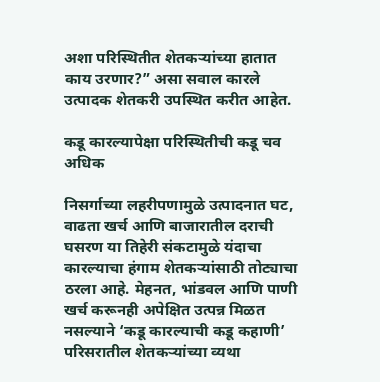अशा परिस्थितीत शेतकऱ्यांच्या हातात काय उरणार?” असा सवाल कारले उत्पादक शेतकरी उपस्थित करीत आहेत.

कडू कारल्यापेक्षा परिस्थितीची कडू चव अधिक

निसर्गाच्या लहरीपणामुळे उत्पादनात घट, वाढता खर्च आणि बाजारातील दराची घसरण या तिहेरी संकटामुळे यंदाचा कारल्याचा हंगाम शेतकऱ्यांसाठी तोट्याचा ठरला आहे. मेहनत, भांडवल आणि पाणी खर्च करूनही अपेक्षित उत्पन्न मिळत नसल्याने ‘कडू कारल्याची कडू कहाणी’ परिसरातील शेतकऱ्यांच्या व्यथा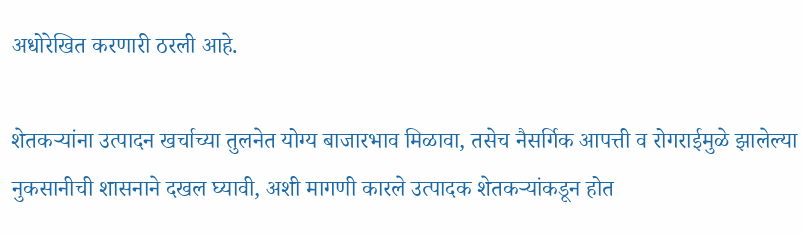अधोरेखित करणारी ठरली आहे.

शेतकऱ्यांना उत्पादन खर्चाच्या तुलनेत योग्य बाजारभाव मिळावा, तसेच नैसर्गिक आपत्ती व रोगराईमुळे झालेल्या नुकसानीची शासनाने दखल घ्यावी, अशी मागणी कारले उत्पादक शेतकऱ्यांकडून होत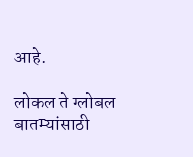आहे.

लोकल ते ग्लोबल बातम्यांसाठी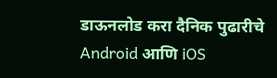डाऊनलोड करा दैनिक पुढारीचे Android आणि iOS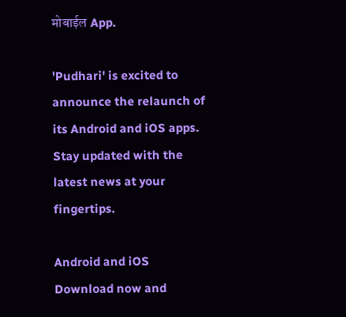मोबाईल App.

'Pudhari' is excited to announce the relaunch of its Android and iOS apps. Stay updated with the latest news at your fingertips.

Android and iOS Download now and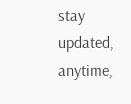stay updated, anytime,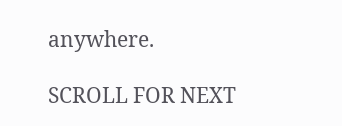anywhere.

SCROLL FOR NEXT